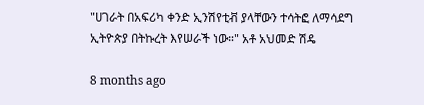"ሀገራት በአፍሪካ ቀንድ ኢንሽየቲቭ ያላቸውን ተሳትፎ ለማሳደግ ኢትዮጵያ በትኩረት እየሠራች ነው።" አቶ አህመድ ሽዴ

8 months ago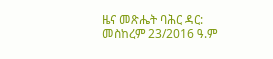ዜና መጽሔት ባሕር ዳር: መስከረም 23/2016 ዓ.ም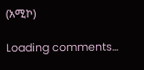(አሚኮ)

Loading comments...